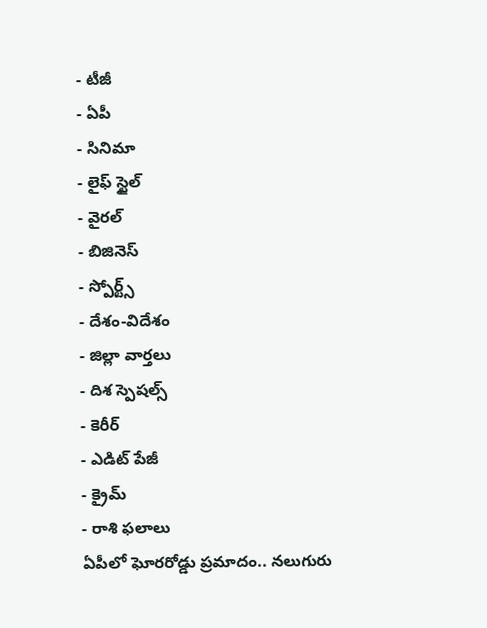- టీజీ
- ఏపీ
- సినిమా
- లైఫ్ స్టైల్
- వైరల్
- బిజినెస్
- స్పోర్ట్స్
- దేశం-విదేశం
- జిల్లా వార్తలు
- దిశ స్పెషల్స్
- కెరీర్
- ఎడిట్ పేజీ
- క్రైమ్
- రాశి ఫలాలు
ఏపీలో ఘోరరోడ్డు ప్రమాదం.. నలుగురు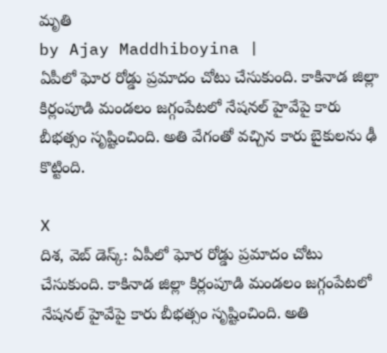మృతి
by Ajay Maddhiboyina |
ఏపీలో ఘోర రోడ్డు ప్రమాదం చోటు చేసుకుంది. కాకినాడ జిల్లా కిర్లంపూడి మండలం జగ్గంపేటలో నేషనల్ హైవేపై కారు బీభత్సం సృష్టించింది. అతి వేగంతో వచ్చిన కారు బైకులను ఢీ కొట్టింది.

X
దిశ, వెబ్ డెస్క్: ఏపీలో ఘోర రోడ్డు ప్రమాదం చోటు చేసుకుంది. కాకినాడ జిల్లా కిర్లంపూడి మండలం జగ్గంపేటలో నేషనల్ హైవేపై కారు బీభత్సం సృష్టించింది. అతి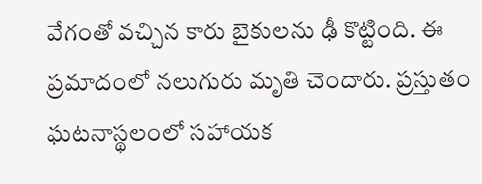వేగంతో వచ్చిన కారు బైకులను ఢీ కొట్టింది. ఈ ప్రమాదంలో నలుగురు మృతి చెందారు. ప్రస్తుతం ఘటనాస్థలంలో సహాయక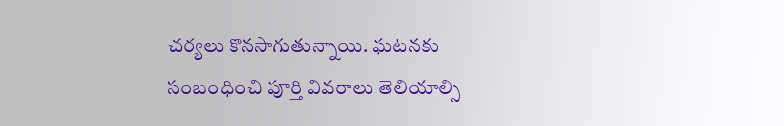చర్యలు కొనసాగుతున్నాయి. ఘటనకు సంబంధించి పూర్తి వివరాలు తెలియాల్సి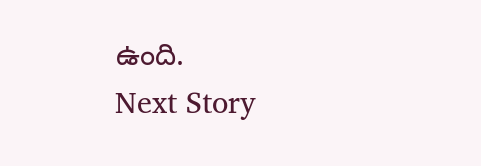ఉంది.
Next Story